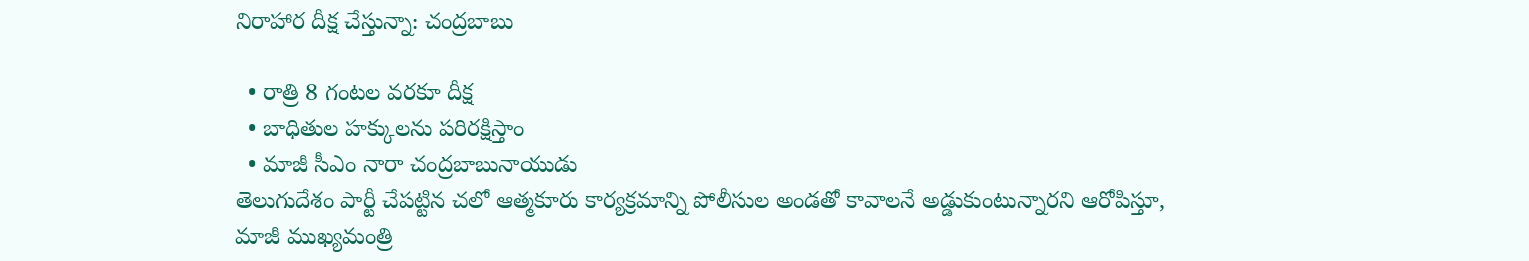నిరాహార దీక్ష చేస్తున్నా: చంద్రబాబు

  • రాత్రి 8 గంటల వరకూ దీక్ష
  • బాధితుల హక్కులను పరిరక్షిస్తాం
  • మాజీ సీఎం నారా చంద్రబాబునాయుడు
తెలుగుదేశం పార్టీ చేపట్టిన చలో ఆత్మకూరు కార్యక్రమాన్ని పోలీసుల అండతో కావాలనే అడ్డుకుంటున్నారని ఆరోపిస్తూ, మాజీ ముఖ్యమంత్రి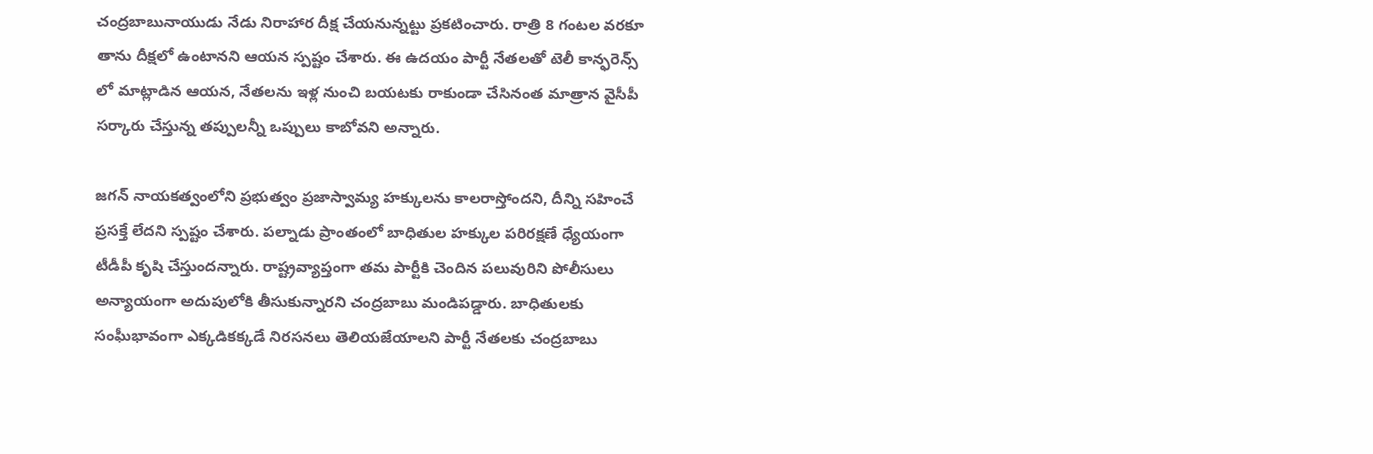చంద్రబాబునాయుడు నేడు నిరాహార దీక్ష చేయనున్నట్టు ప్రకటించారు. రాత్రి 8 గంటల వరకూ తాను దీక్షలో ఉంటానని ఆయన స్పష్టం చేశారు. ఈ ఉదయం పార్టీ నేతలతో టెలీ కాన్ఫరెన్స్ లో మాట్లాడిన ఆయన, నేతలను ఇళ్ల నుంచి బయటకు రాకుండా చేసినంత మాత్రాన వైసీపీ సర్కారు చేస్తున్న తప్పులన్నీ ఒప్పులు కాబోవని అన్నారు.

జగన్ నాయకత్వంలోని ప్రభుత్వం ప్రజాస్వామ్య హక్కులను కాలరాస్తోందని, దీన్ని సహించే ప్రసక్తే లేదని స్పష్టం చేశారు. పల్నాడు ప్రాంతంలో బాధితుల హక్కుల పరిరక్షణే ధ్యేయంగా టీడీపీ కృషి చేస్తుందన్నారు. రాష్ట్రవ్యాప్తంగా తమ పార్టీకి చెందిన పలువురిని పోలీసులు అన్యాయంగా అదుపులోకి తీసుకున్నారని చంద్రబాబు మండిపడ్డారు. బాధితులకు సంఘీభావంగా ఎక్కడికక్కడే నిరసనలు తెలియజేయాలని పార్టీ నేతలకు చంద్రబాబు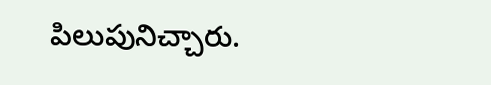పిలుపునిచ్చారు.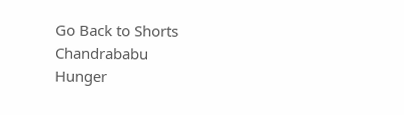Go Back to Shorts
Chandrababu
Hunger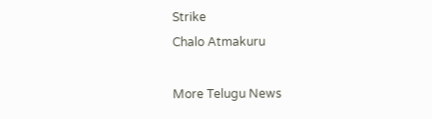Strike
Chalo Atmakuru

More Telugu News